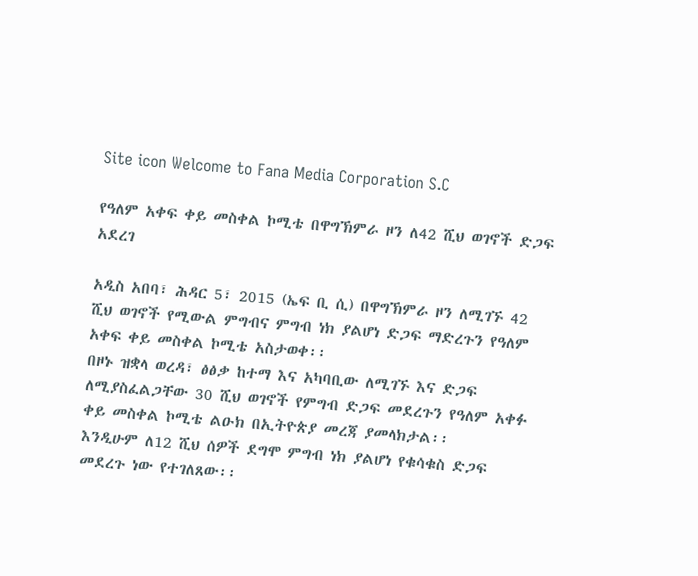Site icon Welcome to Fana Media Corporation S.C

የዓለም አቀፍ ቀይ መስቀል ኮሚቴ በዋግኽምራ ዞን ለ42 ሺህ ወገኖች ድጋፍ አደረገ

አዲስ አበባ፣ ሕዳር 5፣ 2015 (ኤፍ ቢ ሲ) በዋግኽምራ ዞን ለሚገኙ 42 ሺህ ወገኖች የሚውል ምግብና ምግብ ነክ ያልሆነ ድጋፍ ማድረጉን የዓለም አቀፍ ቀይ መስቀል ኮሚቴ አስታወቀ፡፡
በዞኑ ዝቋላ ወረዳ፣ ፅፅቃ ከተማ እና አካባቢው ለሚገኙ እና ድጋፍ ለሚያስፈልጋቸው 30 ሺህ ወገኖች የምግብ ድጋፍ መደረጉን የዓለም አቀፉ ቀይ መስቀል ኮሚቴ ልዑክ በኢትዮጵያ መረጃ ያመላክታል፡፡
እንዲሁም ለ12 ሺህ ሰዎች ደግሞ ምግብ ነክ ያልሆነ የቁሳቁስ ድጋፍ መደረጉ ነው የተገለጸው፡፡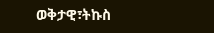ወቅታዊ፣ትኩስ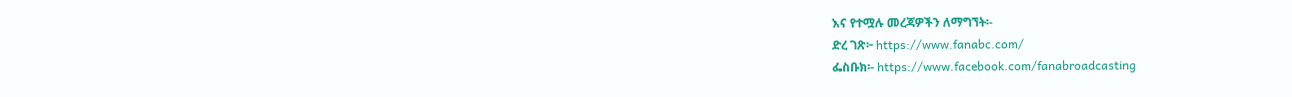እና የተሟሉ መረጃዎችን ለማግኘት፡-
ድረ ገጽ፦ https://www.fanabc.com/
ፌስቡክ፡- https://www.facebook.com/fanabroadcasting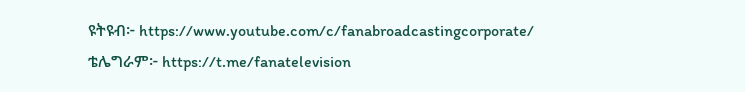ዩትዩብ፦ https://www.youtube.com/c/fanabroadcastingcorporate/
ቴሌግራም፦ https://t.me/fanatelevision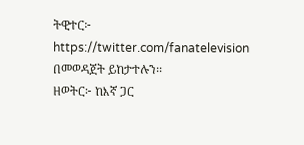ትዊተር፦ https://twitter.com/fanatelevision በመወዳጀት ይከታተሉን፡፡
ዘወትር፦ ከእኛ ጋር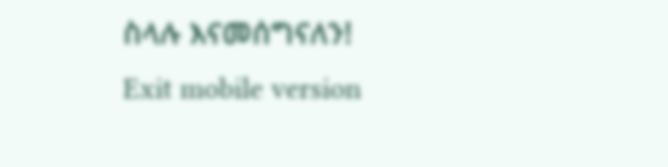ስላሉ እናመሰግናለን!
Exit mobile version